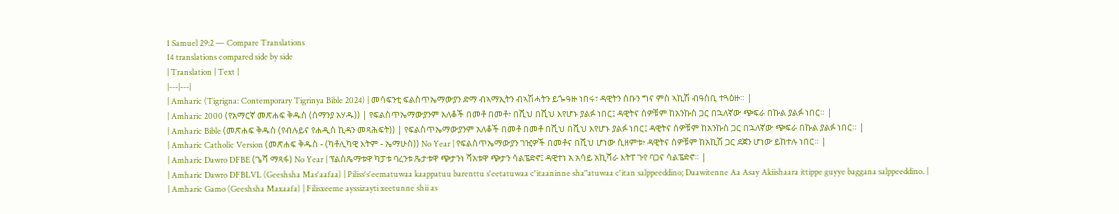1 Samuel 29:2 — Compare Translations
14 translations compared side by side
| Translation | Text |
|---|---|
| Amharic (Tigrigna: Contemporary Tigrinya Bible 2024) | መሳፍንቲ ፍልስጥኤማውያን ድማ ብኣማኢትን ብኣሽሓትን ይጐዓዙ ነበሩ፣ ዳዊትን ሰቡን ግና ምስ ኣኪሽ ብዓስቢ ተጓዕዙ። |
| Amharic 2000 (የአማርኛ መጽሐፍ ቅዱስ (ሰማንያ አሃዱ)) | የፍልስጥኤማውያንም አለቆች በመቶ በመቶ፥ በሺህ በሺህ እየሆኑ ያልፉ ነበር፤ ዳዊትና ሰዎቹም ከአንኩስ ጋር በኋለኛው ጭፍራ በኩል ያልፉ ነበር። |
| Amharic Bible (መጽሐፍ ቅዱስ (የብሉይና የሐዲስ ኪዳን መጻሕፍት)) | የፍልስጥኤማውያንም አለቆች በመቶ በመቶ በሺህ በሺህ እየሆኑ ያልፉ ነበር፤ ዳዊትና ሰዎቹም ከአንኩስ ጋር በኋለኛው ጭፍራ በኩል ያልፉ ነበር። |
| Amharic Catholic Version (መጽሐፍ ቅዱስ - (ካቶሊካዊ እትም - ኤማሁስ)) No Year | የፍልስጥኤማውያን ገዢዎች በመቶና በሺህ ሆነው ሲዘምቱ፥ ዳዊትና ሰዎቹም ከአኪሽ ጋር ደጀን ሆነው ይከተሉ ነበር። |
| Amharic Dawro DFBE (ጌሻ ማጻፋ) No Year | ፕልስጼማቱዋ ካፓቱ ባረንቱ ጼታቱዋ ጭታንነ ሻአቱዋ ጭታን ሳልፔድኖ፤ ዳዊተነ አ አሳይ አኪሻራ እትፐ ጉየ ባጋና ሳልፔድኖ። |
| Amharic Dawro DFBLVL (Geeshsha Mas'aafaa) | Piliss's'eematuwaa kaappatuu barenttu s'eetatuwaa c'itaaninne sha"atuwaa c'itan salppeeddino; Daawitenne Aa Asay Akiishaara ittippe guyye baggana salppeeddino. |
| Amharic Gamo (Geeshsha Maxaafa) | Filisxeeme ayssizayti xeetunne shii as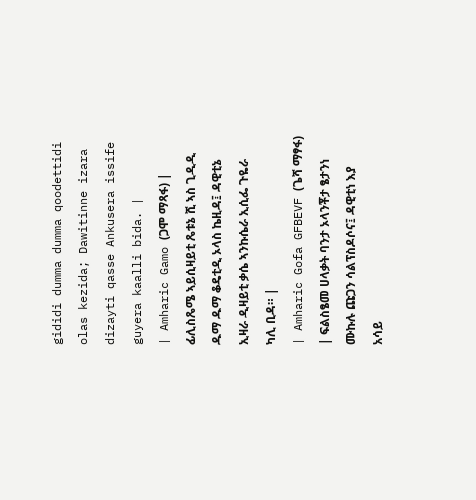gididi dumma dumma qoodettidi olas kezida; Dawitinne izara dizayti qasse Ankusera issife guyera kaalli bida. |
| Amharic Gamo (ጋሞ ማጻፋ) | ፊሊስጼሜ ኣይሲዛይቲ ጼቱኔ ሺ ኣስ ጊዲዲ ዱማ ዱማ ቆዴቲዲ ኦላስ ኬዚዳ፤ ዳዊቲኔ ኢዛራ ዲዛይቲ ቃሴ ኣንኩሴራ ኢሲፌ ጉዬራ ካሊ ቢዳ። |
| Amharic Gofa GFBEVF (ጌሻ ማፃፋ) | ፍልስፄመ ሀላቃት ባንታ ኦላንቾታ ፄታንነ ሙኩሉ ጩጋን ሳልፕስዶሶና፤ ዳዊቲነ እያ አሳይ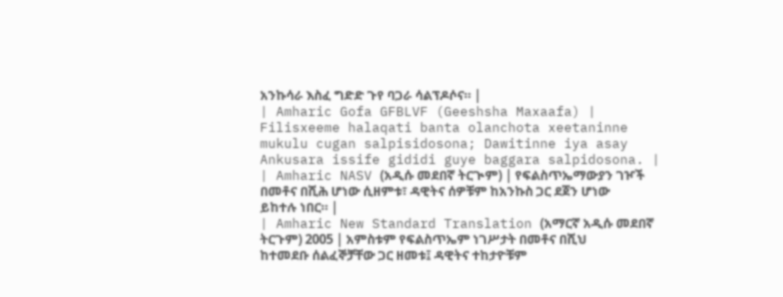አንኩሳራ እስፈ ግድድ ጉየ ባጋራ ሳልፕዶሶና። |
| Amharic Gofa GFBLVF (Geeshsha Maxaafa) | Filisxeeme halaqati banta olanchota xeetaninne mukulu cugan salpisidosona; Dawitinne iya asay Ankusara issife gididi guye baggara salpidosona. |
| Amharic NASV (አዲሱ መደበኛ ትርጒም) | የፍልስጥኤማውያን ገዦች በመቶና በሺሕ ሆነው ሲዘምቱ፣ ዳዊትና ሰዎቹም ከአንኩስ ጋር ደጀን ሆነው ይከተሉ ነበር። |
| Amharic New Standard Translation (አማርኛ አዲሱ መደበኛ ትርጉም) 2005 | አምስቱም የፍልስጥኤም ነገሥታት በመቶና በሺህ ከተመደቡ ሰልፈኞቻቸው ጋር ዘመቱ፤ ዳዊትና ተከታዮቹም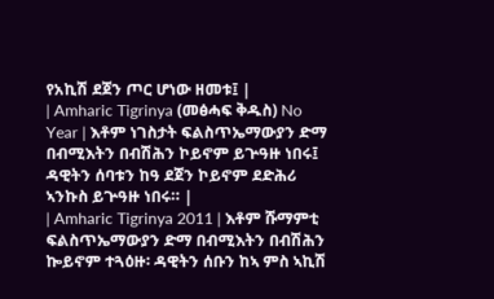የአኪሽ ደጀን ጦር ሆነው ዘመቱ፤ |
| Amharic Tigrinya (መፅሓፍ ቅዱስ) No Year | እቶም ነገስታት ፍልስጥኤማውያን ድማ በብሚእትን በብሽሕን ኮይኖም ይጕዓዙ ነበሩ፤ ዳዊትን ሰባቱን ከዓ ደጀን ኮይኖም ደድሕሪ ኣንኩስ ይጕዓዙ ነበሩ። |
| Amharic Tigrinya 2011 | እቶም ሹማምቲ ፍልስጥኤማውያን ድማ በብሚእትን በብሽሕን ኰይኖም ተጓዕዙ፡ ዳዊትን ሰቡን ከኣ ምስ ኣኪሽ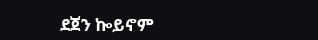ደጀን ኰይኖም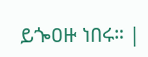ይጐዐዙ ነበሩ። |